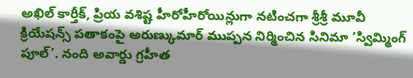అఖిల్ కార్తీక్, ప్రియ వశిష్ట హీరోహీరోయిన్లుగా నటించగా శ్రీశ్రీ మూవీ క్రియేషన్స్ పతాకంపై అరుణ్కుమార్ ముప్పన నిర్మించిన సినిమా ‘స్విమ్మింగ్ పూల్’. నంది అవార్డు గ్రహీత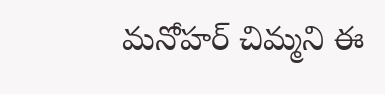మనోహర్ చిమ్మని ఈ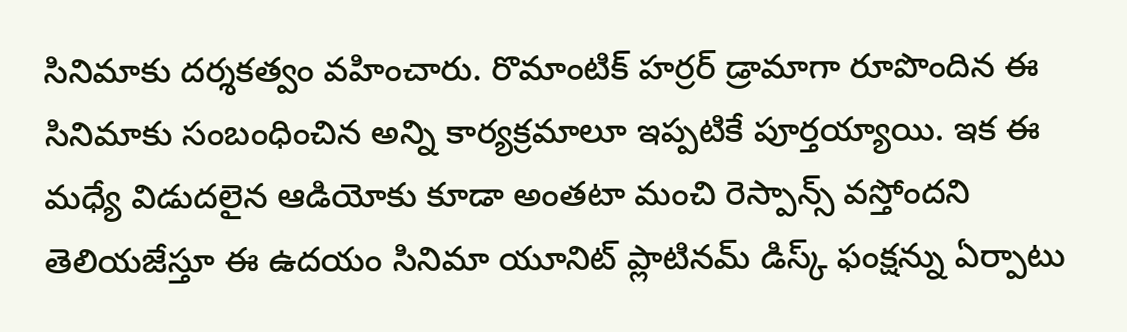సినిమాకు దర్శకత్వం వహించారు. రొమాంటిక్ హర్రర్ డ్రామాగా రూపొందిన ఈ సినిమాకు సంబంధించిన అన్ని కార్యక్రమాలూ ఇప్పటికే పూర్తయ్యాయి. ఇక ఈ మధ్యే విడుదలైన ఆడియోకు కూడా అంతటా మంచి రెస్పాన్స్ వస్తోందని తెలియజేస్తూ ఈ ఉదయం సినిమా యూనిట్ ప్లాటినమ్ డిస్క్ ఫంక్షన్ను ఏర్పాటు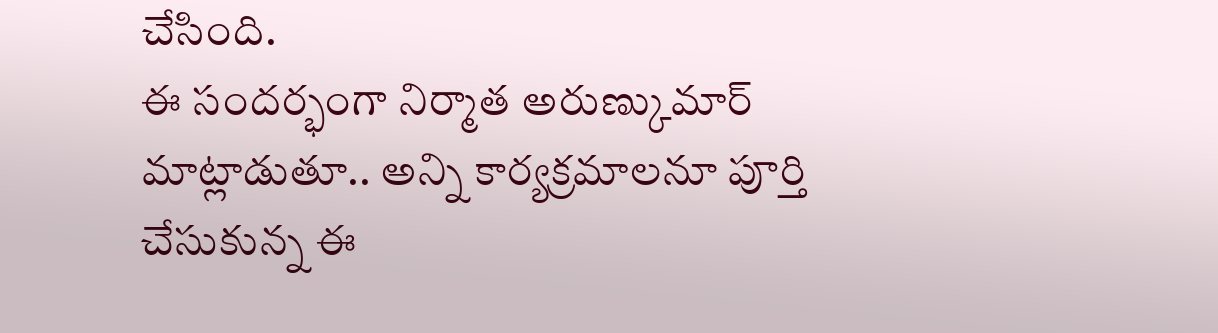చేసింది.
ఈ సందర్భంగా నిర్మాత అరుణ్కుమార్ మాట్లాడుతూ.. అన్ని కార్యక్రమాలనూ పూర్తి చేసుకున్న ఈ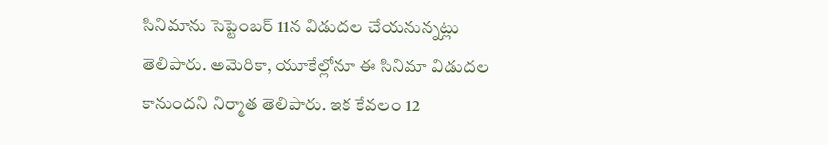సినిమాను సెప్టెంబర్ 11న విడుదల చేయనున్నట్లు తెలిపారు. అమెరికా, యూకేల్లోనూ ఈ సినిమా విడుదల కానుందని నిర్మాత తెలిపారు. ఇక కేవలం 12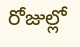రోజుల్లో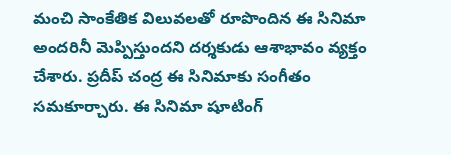మంచి సాంకేతిక విలువలతో రూపొందిన ఈ సినిమా అందరినీ మెప్పిస్తుందని దర్శకుడు ఆశాభావం వ్యక్తం చేశారు. ప్రదీప్ చంద్ర ఈ సినిమాకు సంగీతం సమకూర్చారు. ఈ సినిమా షూటింగ్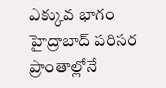ఎక్కువ భాగం హైద్రాబాద్ పరిసర ప్రాంతాల్లోనే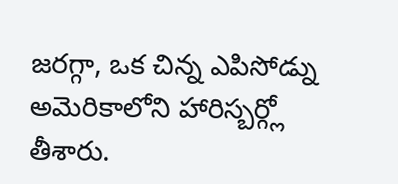జరగ్గా, ఒక చిన్న ఎపిసోడ్ను అమెరికాలోని హారిస్బర్గ్లో తీశారు.